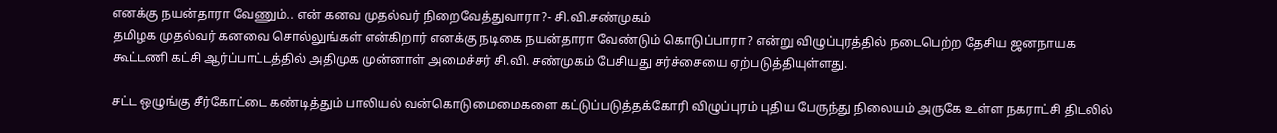எனக்கு நயன்தாரா வேணும்.. என் கனவ முதல்வர் நிறைவேத்துவாரா?- சி.வி.சண்முகம்
தமிழக முதல்வர் கனவை சொல்லுங்கள் என்கிறார் எனக்கு நடிகை நயன்தாரா வேண்டும் கொடுப்பாரா? என்று விழுப்புரத்தில் நடைபெற்ற தேசிய ஜனநாயக கூட்டணி கட்சி ஆர்ப்பாட்டத்தில் அதிமுக முன்னாள் அமைச்சர் சி.வி. சண்முகம் பேசியது சர்ச்சையை ஏற்படுத்தியுள்ளது.

சட்ட ஒழுங்கு சீர்கோட்டை கண்டித்தும் பாலியல் வன்கொடுமைமைகளை கட்டுப்படுத்தக்கோரி விழுப்புரம் புதிய பேருந்து நிலையம் அருகே உள்ள நகராட்சி திடலில்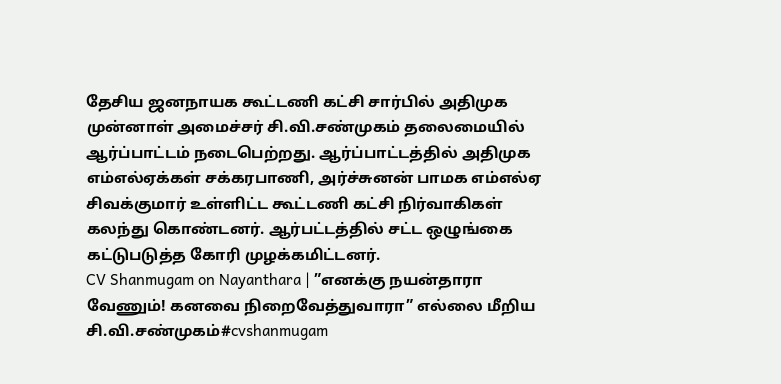தேசிய ஜனநாயக கூட்டணி கட்சி சார்பில் அதிமுக முன்னாள் அமைச்சர் சி.வி.சண்முகம் தலைமையில் ஆர்ப்பாட்டம் நடைபெற்றது. ஆர்ப்பாட்டத்தில் அதிமுக எம்எல்ஏக்கள் சக்கரபாணி, அர்ச்சுனன் பாமக எம்எல்ஏ சிவக்குமார் உள்ளிட்ட கூட்டணி கட்சி நிர்வாகிகள் கலந்து கொண்டனர். ஆர்பட்டத்தில் சட்ட ஒழுங்கை கட்டுபடுத்த கோரி முழக்கமிட்டனர்.
CV Shanmugam on Nayanthara | ”எனக்கு நயன்தாரா வேணும்! கனவை நிறைவேத்துவாரா” எல்லை மீறிய சி.வி.சண்முகம்#cvshanmugam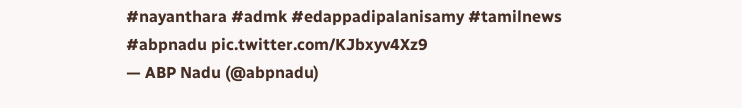#nayanthara #admk #edappadipalanisamy #tamilnews #abpnadu pic.twitter.com/KJbxyv4Xz9
— ABP Nadu (@abpnadu)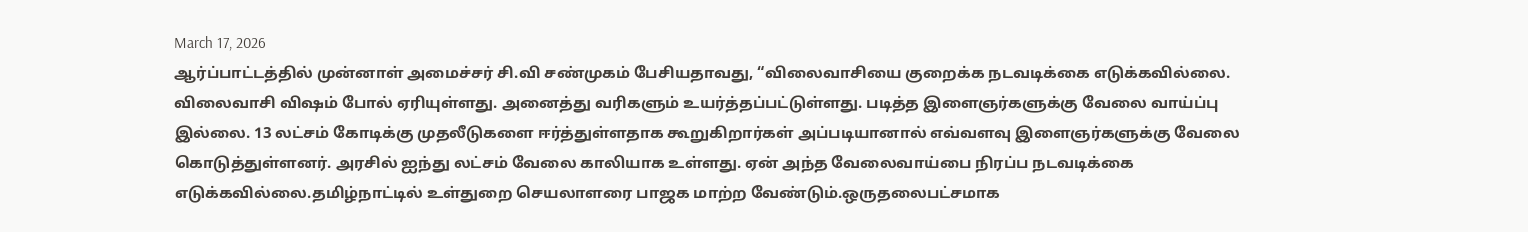March 17, 2026
ஆர்ப்பாட்டத்தில் முன்னாள் அமைச்சர் சி.வி சண்முகம் பேசியதாவது, “விலைவாசியை குறைக்க நடவடிக்கை எடுக்கவில்லை. விலைவாசி விஷம் போல் ஏரியுள்ளது. அனைத்து வரிகளும் உயர்த்தப்பட்டுள்ளது. படித்த இளைஞர்களுக்கு வேலை வாய்ப்பு இல்லை. 13 லட்சம் கோடிக்கு முதலீடுகளை ஈர்த்துள்ளதாக கூறுகிறார்கள் அப்படியானால் எவ்வளவு இளைஞர்களுக்கு வேலை கொடுத்துள்ளனர். அரசில் ஐந்து லட்சம் வேலை காலியாக உள்ளது. ஏன் அந்த வேலைவாய்பை நிரப்ப நடவடிக்கை எடுக்கவில்லை.தமிழ்நாட்டில் உள்துறை செயலாளரை பாஜக மாற்ற வேண்டும்.ஒருதலைபட்சமாக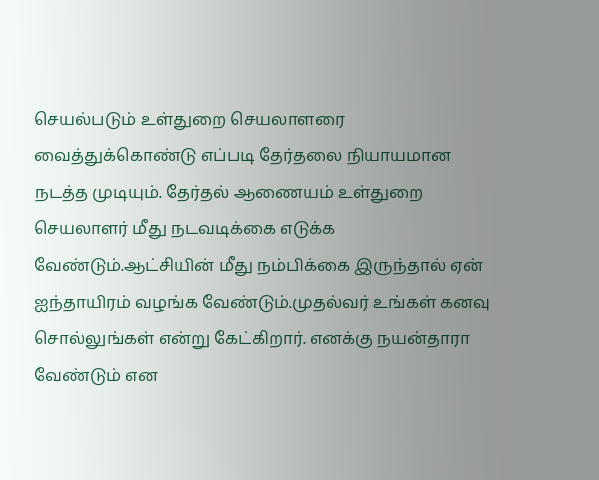செயல்படும் உள்துறை செயலாளரை வைத்துக்கொண்டு எப்படி தேர்தலை நியாயமான நடத்த முடியும். தேர்தல் ஆணையம் உள்துறை செயலாளர் மீது நடவடிக்கை எடுக்க வேண்டும்.ஆட்சியின் மீது நம்பிக்கை இருந்தால் ஏன் ஐந்தாயிரம் வழங்க வேண்டும்.முதல்வர் உங்கள் கனவு சொல்லுங்கள் என்று கேட்கிறார். எனக்கு நயன்தாரா வேண்டும் என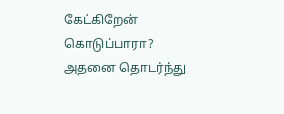கேட்கிறேன் கொடுப்பாரா? அதனை தொடர்ந்து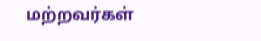மற்றவர்கள்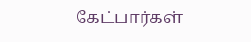கேட்பார்கள்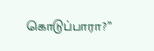கொடுப்பாரா?”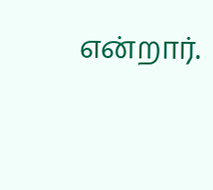என்றார்.